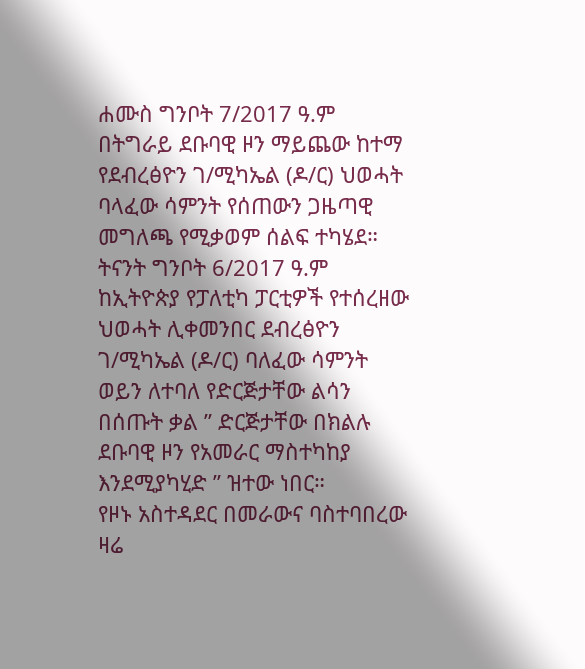ሐሙስ ግንቦት 7/2017 ዓ.ም በትግራይ ደቡባዊ ዞን ማይጨው ከተማ የደብረፅዮን ገ/ሚካኤል (ዶ/ር) ህወሓት ባላፈው ሳምንት የሰጠውን ጋዜጣዊ መግለጫ የሚቃወም ሰልፍ ተካሄደ።
ትናንት ግንቦት 6/2017 ዓ.ም ከኢትዮጵያ የፓለቲካ ፓርቲዎች የተሰረዘው ህወሓት ሊቀመንበር ደብረፅዮን ገ/ሚካኤል (ዶ/ር) ባለፈው ሳምንት ወይን ለተባለ የድርጅታቸው ልሳን በሰጡት ቃል ” ድርጅታቸው በክልሉ ደቡባዊ ዞን የአመራር ማስተካከያ እንደሚያካሂድ ” ዝተው ነበር።
የዞኑ አስተዳደር በመራውና ባስተባበረው ዛሬ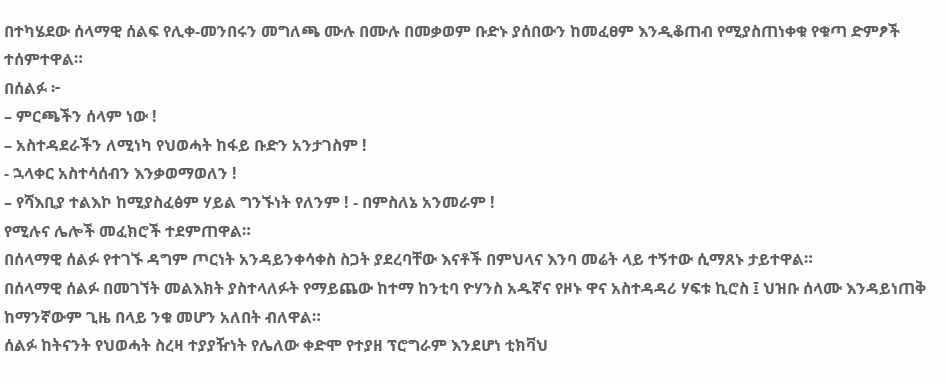በተካሄደው ሰላማዊ ሰልፍ የሊቀ-መንበሩን መግለጫ ሙሉ በሙሉ በመቃወም ቡድኑ ያሰበውን ከመፈፀም እንዲቆጠብ የሚያስጠነቀቁ የቁጣ ድምፆች ተሰምተዋል።
በሰልፉ ፦
– ምርጫችን ሰላም ነው !
– አስተዳደራችን ለሚነካ የህወሓት ከፋይ ቡድን አንታገስም !
- ኋላቀር አስተሳሰብን እንቃወማወለን !
– የሻእቢያ ተልእኮ ከሚያስፈፅም ሃይል ግንኙነት የለንም ! - በምስለኔ አንመራም !
የሚሉና ሌሎች መፈክሮች ተደምጠዋል።
በሰላማዊ ሰልፉ የተገኙ ዳግም ጦርነት አንዳይንቀሳቀስ ስጋት ያደረባቸው እናቶች በምህላና እንባ መሬት ላይ ተኝተው ሲማጸኑ ታይተዋል።
በሰላማዊ ሰልፉ በመገኘት መልእክት ያስተላለፉት የማይጨው ከተማ ከንቲባ ዮሃንስ አዱኛና የዞኑ ዋና አስተዳዳሪ ሃፍቱ ኪሮስ ፤ ህዝቡ ሰላሙ እንዳይነጠቅ ከማንኛውም ጊዜ በላይ ንቁ መሆን አለበት ብለዋል።
ሰልፉ ከትናንት የህወሓት ስረዛ ተያያዥነት የሌለው ቀድሞ የተያዘ ፕሮግራም እንደሆነ ቲክቫህ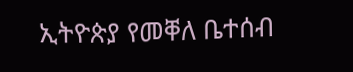ኢትዮጵያ የመቐለ ቤተሰብ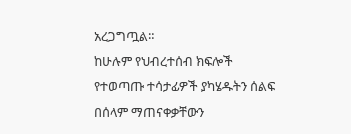አረጋግጧል።
ከሁሉም የህብረተሰብ ክፍሎች የተወጣጡ ተሳታፊዎች ያካሄዱትን ሰልፍ በሰላም ማጠናቀቃቸውን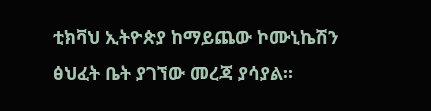ቲክቫህ ኢትዮጵያ ከማይጨው ኮሙኒኬሽን ፅህፈት ቤት ያገኘው መረጃ ያሳያል።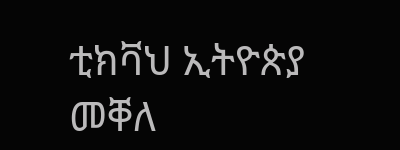ቲክቫህ ኢትዮጵያ
መቐለ